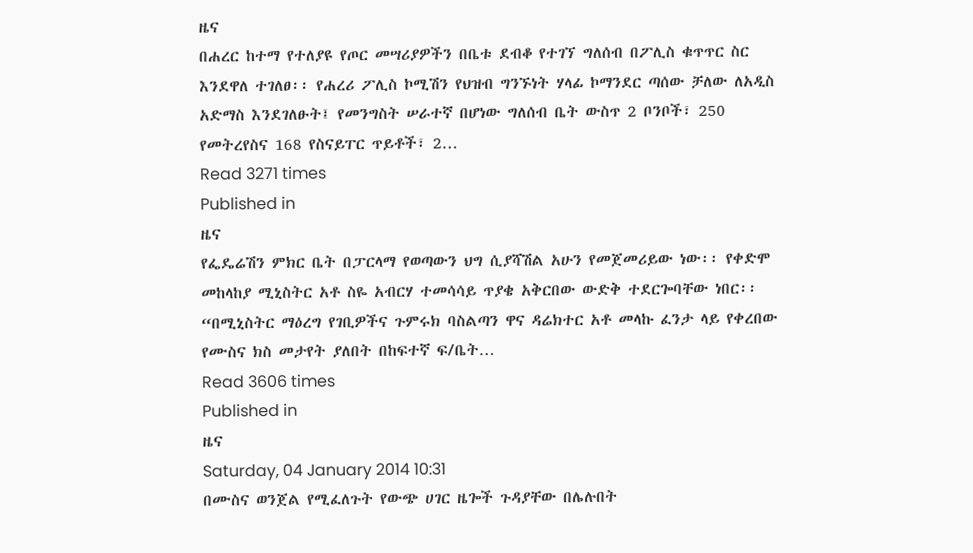ዜና
በሐረር ከተማ የተለያዩ የጦር መሣሪያዎችን በቤቱ ደብቆ የተገኘ ግለሰብ በፖሊስ ቁጥጥር ስር እንደዋለ ተገለፀ፡፡ የሐረሪ ፖሊስ ኮሚሽን የህዝብ ግንኙነት ሃላፊ ኮማንደር ጣሰው ቻለው ለአዲስ አድማስ እንደገለፁት፤ የመንግስት ሠራተኛ በሆነው ግለሰብ ቤት ውስጥ 2 ቦንቦች፣ 250 የመትረየስና 168 የስናይፐር ጥይቶች፣ 2…
Read 3271 times
Published in
ዜና
የፌዴሬሽን ምክር ቤት በፓርላማ የወጣውን ህግ ሲያሻሽል አሁን የመጀመሪይው ነው፡፡ የቀድሞ መከላከያ ሚኒስትር አቶ ስዬ አብርሃ ተመሳሳይ ጥያቄ አቅርበው ውድቅ ተደርጐባቸው ነበር፡፡ “በሚኒስትር ማዕረግ የገቢዎችና ጉምሩክ ባስልጣን ዋና ዳሬክተር አቶ መላኩ ፈንታ ላይ የቀረበው የሙስና ክስ መታየት ያለበት በከፍተኛ ፍ/ቤት…
Read 3606 times
Published in
ዜና
Saturday, 04 January 2014 10:31
በሙስና ወንጀል የሚፈለጉት የውጭ ሀገር ዜጐች ጉዳያቸው በሌሉበት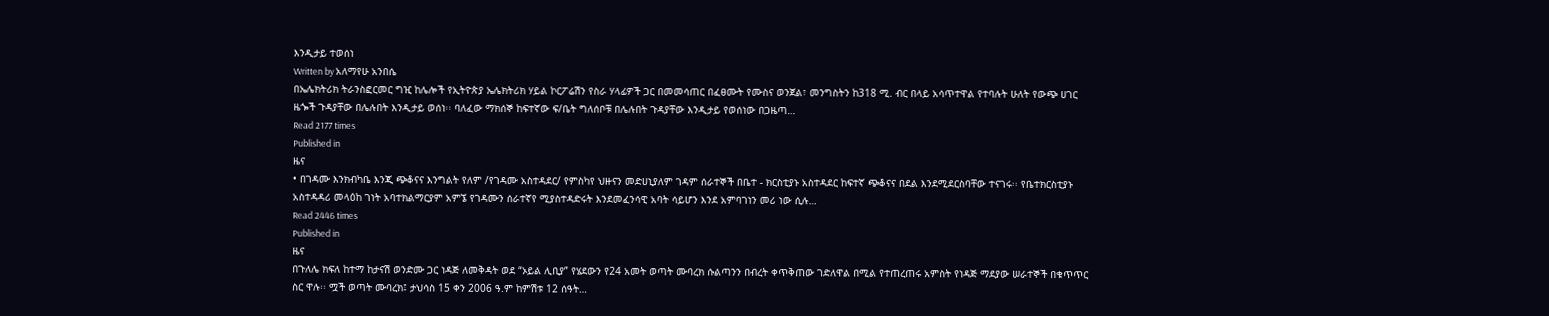እንዲታይ ተወሰነ
Written by አለማየሁ አንበሴ
በኤሌክትሪክ ትራንስፎርመር ግዢ ከሌሎች የኢትዮጵያ ኤሌክትሪክ ሃይል ኮርፖሬሽን የስራ ሃላፊዎች ጋር በመመሳጠር በፈፀሙት የሙስና ወንጀል፣ መንግስትን ከ318 ሚ. ብር በላይ አሳጥተዋል የተባሉት ሁለት የውጭ ሀገር ዜጐች ጉዳያቸው በሌሉበት እንዲታይ ወሰነ፡፡ ባለፈው ማክሰኞ ከፍተኛው ፍ/ቤት ግለሰቦቹ በሌሉበት ጉዳያቸው እንዲታይ የወሰነው በጋዜጣ…
Read 2177 times
Published in
ዜና
• በገዳሙ እንክብካቤ እንጂ ጭቆናና እንግልት የለም /የገዳሙ አስተዳደር/ የምስካየ ህዙናን መድሀኒያለም ገዳም ሰራተኞች በቤተ - ክርስቲያኑ አስተዳደር ከፍተኛ ጭቆናና በደል እንደሚደርስባቸው ተናገሩ፡፡ የቤተክርስቲያኑ አስተዳዳሪ መላዕከ ገነት አባተክልማርያም አምኜ የገዳሙን ሰራተኛየ ሚያስተዳድሩት እንደመፈንሳዊ አባት ሳይሆን እንደ አምባገነን መሪ ነው ሲሉ…
Read 2446 times
Published in
ዜና
በጉለሌ ክፍለ ከተማ ከታናሽ ወንድሙ ጋር ነዳጅ ለመቅዳት ወደ “ኦይል ሊቢያ” የሄደውን የ24 አመት ወጣት ሙባረክ ሱልጣንን በብረት ቀጥቅጠው ገድለዋል በሚል የተጠረጠሩ አምስት የነዳጅ ማደያው ሠራተኞች በቁጥጥር ስር ዋሉ፡፡ ሟች ወጣት ሙባረክ፤ ታህሳስ 15 ቀን 2006 ዓ.ም ከምሽቱ 12 ሰዓት…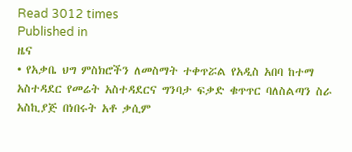Read 3012 times
Published in
ዜና
• የአቃቤ ህግ ምስክሮችን ለመስማት ተቀጥሯል የአዲስ አበባ ከተማ አስተዳደር የመሬት አስተዳደርና ግንባታ ፍቃድ ቁጥጥር ባለስልጣን ስራ አስኪያጅ በነበሩት አቶ ቃሲም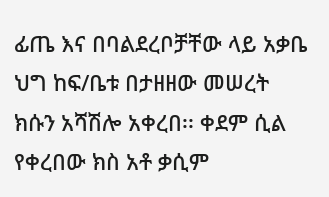ፊጤ እና በባልደረቦቻቸው ላይ አቃቤ ህግ ከፍ/ቤቱ በታዘዘው መሠረት ክሱን አሻሽሎ አቀረበ፡፡ ቀደም ሲል የቀረበው ክስ አቶ ቃሲም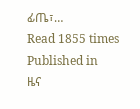ፊጤ፣…
Read 1855 times
Published in
ዜና